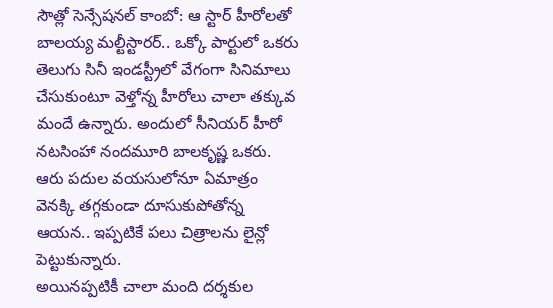సౌత్లో సెన్సేషనల్ కాంబో: ఆ స్టార్ హీరోలతో బాలయ్య మల్టీస్టారర్.. ఒక్కో పార్టులో ఒకరు
తెలుగు సినీ ఇండస్ట్రీలో వేగంగా సినిమాలు చేసుకుంటూ వెళ్తోన్న హీరోలు చాలా తక్కువ మందే ఉన్నారు. అందులో సీనియర్ హీరో నటసింహా నందమూరి బాలకృష్ణ ఒకరు. ఆరు పదుల వయసులోనూ ఏమాత్రం వెనక్కి తగ్గకుండా దూసుకుపోతోన్న ఆయన.. ఇప్పటికే పలు చిత్రాలను లైన్లో పెట్టుకున్నారు.
అయినప్పటికీ చాలా మంది దర్శకుల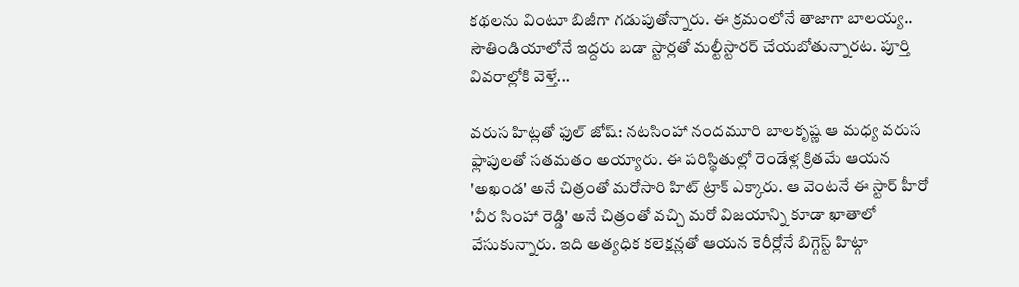కథలను వింటూ బిజీగా గడుపుతోన్నారు. ఈ క్రమంలోనే తాజాగా బాలయ్య.. సౌతిండియాలోనే ఇద్దరు బడా స్టార్లతో మల్టీస్టారర్ చేయబోతున్నారట. పూర్తి వివరాల్లోకి వెళ్తే...

వరుస హిట్లతో ఫుల్ జోష్: నటసింహా నందమూరి బాలకృష్ణ ఆ మధ్య వరుస ఫ్లాపులతో సతమతం అయ్యారు. ఈ పరిస్థితుల్లో రెండేళ్ల క్రితమే ఆయన 'అఖండ' అనే చిత్రంతో మరోసారి హిట్ ట్రాక్ ఎక్కారు. ఆ వెంటనే ఈ స్టార్ హీరో 'వీర సింహా రెడ్డి' అనే చిత్రంతో వచ్చి మరో విజయాన్ని కూడా ఖాతాలో వేసుకున్నారు. ఇది అత్యధిక కలెక్షన్లతో ఆయన కెరీర్లోనే బిగ్గెస్ట్ హిట్గా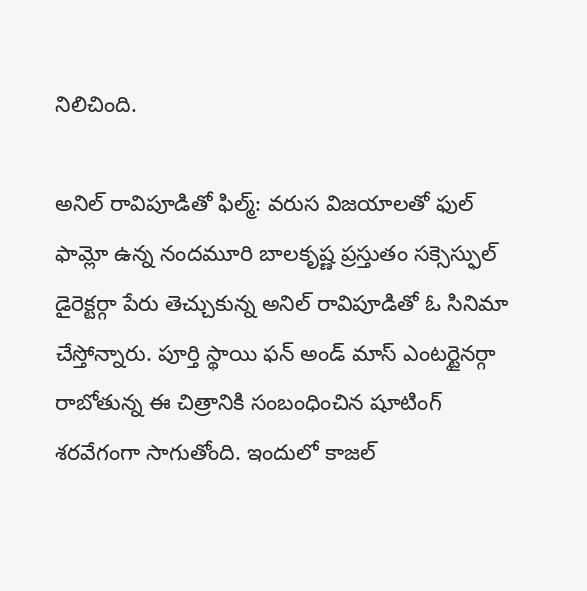నిలిచింది.

అనిల్ రావిపూడితో ఫిల్మ్: వరుస విజయాలతో ఫుల్ ఫామ్లో ఉన్న నందమూరి బాలకృష్ణ ప్రస్తుతం సక్సెస్ఫుల్ డైరెక్టర్గా పేరు తెచ్చుకున్న అనిల్ రావిపూడితో ఓ సినిమా చేస్తోన్నారు. పూర్తి స్థాయి ఫన్ అండ్ మాస్ ఎంటర్టైనర్గా రాబోతున్న ఈ చిత్రానికి సంబంధించిన షూటింగ్ శరవేగంగా సాగుతోంది. ఇందులో కాజల్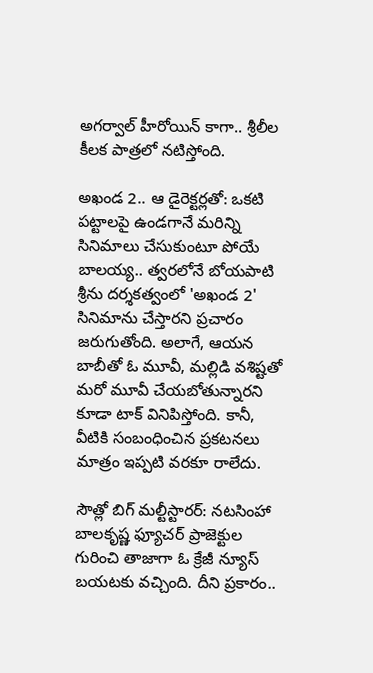అగర్వాల్ హీరోయిన్ కాగా.. శ్రీలీల కీలక పాత్రలో నటిస్తోంది.

అఖండ 2.. ఆ డైరెక్టర్లతో: ఒకటి పట్టాలపై ఉండగానే మరిన్ని సినిమాలు చేసుకుంటూ పోయే బాలయ్య.. త్వరలోనే బోయపాటి శ్రీను దర్శకత్వంలో 'అఖండ 2' సినిమాను చేస్తారని ప్రచారం జరుగుతోంది. అలాగే, ఆయన బాబీతో ఓ మూవీ, మల్లిడి వశిష్టతో మరో మూవీ చేయబోతున్నారని కూడా టాక్ వినిపిస్తోంది. కానీ, వీటికి సంబంధించిన ప్రకటనలు మాత్రం ఇప్పటి వరకూ రాలేదు.

సౌత్లో బిగ్ మల్టీస్టారర్: నటసింహా బాలకృష్ణ ఫ్యూచర్ ప్రాజెక్టుల గురించి తాజాగా ఓ క్రేజీ న్యూస్ బయటకు వచ్చింది. దీని ప్రకారం..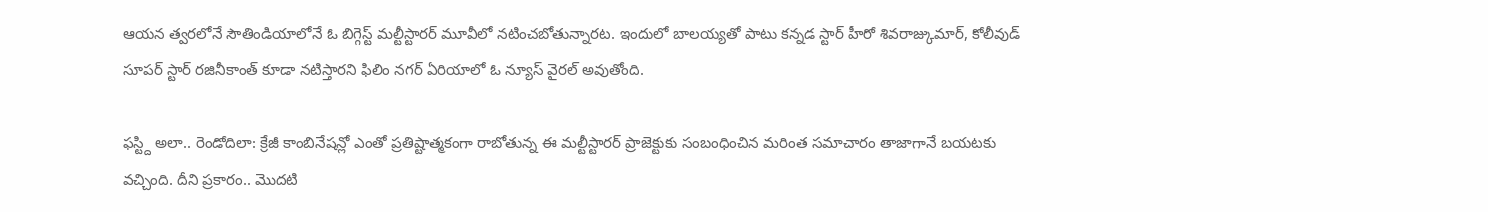ఆయన త్వరలోనే సౌతిండియాలోనే ఓ బిగ్గెస్ట్ మల్టీస్టారర్ మూవీలో నటించబోతున్నారట. ఇందులో బాలయ్యతో పాటు కన్నడ స్టార్ హీరో శివరాజ్కుమార్, కోలీవుడ్ సూపర్ స్టార్ రజినీకాంత్ కూడా నటిస్తారని ఫిలిం నగర్ ఏరియాలో ఓ న్యూస్ వైరల్ అవుతోంది.

ఫస్ట్ది అలా.. రెండోదిలా: క్రేజీ కాంబినేషన్లో ఎంతో ప్రతిష్టాత్మకంగా రాబోతున్న ఈ మల్టీస్టారర్ ప్రాజెక్టుకు సంబంధించిన మరింత సమాచారం తాజాగానే బయటకు వచ్చింది. దీని ప్రకారం.. మొదటి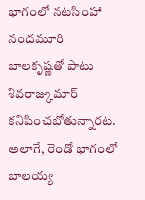భాగంలో నటసింహా నందమూరి బాలకృష్ణతో పాటు శివరాజ్కుమార్ కనిపించబోతున్నారట. అలాగే, రెండో భాగంలో బాలయ్య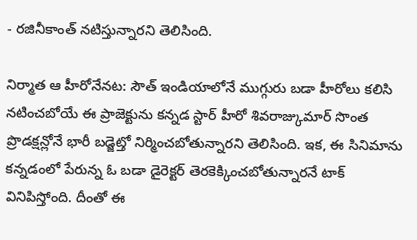- రజినీకాంత్ నటిస్తున్నారని తెలిసింది.

నిర్మాత ఆ హీరోనేనట: సౌత్ ఇండియాలోనే ముగ్గురు బడా హీరోలు కలిసి నటించబోయే ఈ ప్రాజెక్టును కన్నడ స్టార్ హీరో శివరాజ్కుమార్ సొంత ప్రొడక్షన్లోనే భారీ బడ్జెట్తో నిర్మించబోతున్నారని తెలిసింది. ఇక, ఈ సినిమాను కన్నడంలో పేరున్న ఓ బడా డైరెక్టర్ తెరకెక్కించబోతున్నారనే టాక్ వినిపిస్తోంది. దీంతో ఈ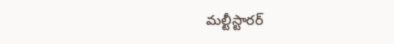మల్టీస్టారర్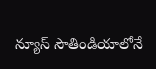న్యూస్ సౌతిండియాలోనే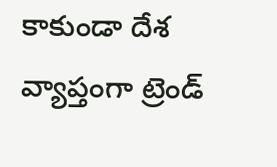కాకుండా దేశ వ్యాప్తంగా ట్రెండ్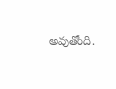అవుతోంది.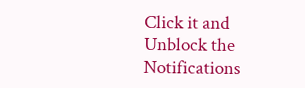Click it and Unblock the Notifications